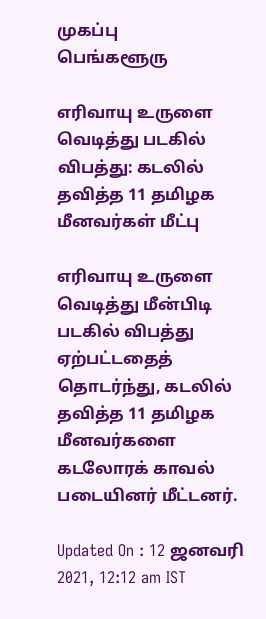முகப்பு
பெங்களூரு

எரிவாயு உருளை வெடித்து படகில் விபத்து: கடலில் தவித்த 11 தமிழக மீனவர்கள் மீட்பு

எரிவாயு உருளை வெடித்து மீன்பிடி படகில் விபத்து ஏற்பட்டதைத் தொடர்ந்து, கடலில் தவித்த 11 தமிழக மீனவர்களை கடலோரக் காவல் படையினர் மீட்டனர்.

Updated On : 12 ஜனவரி 2021, 12:12 am IST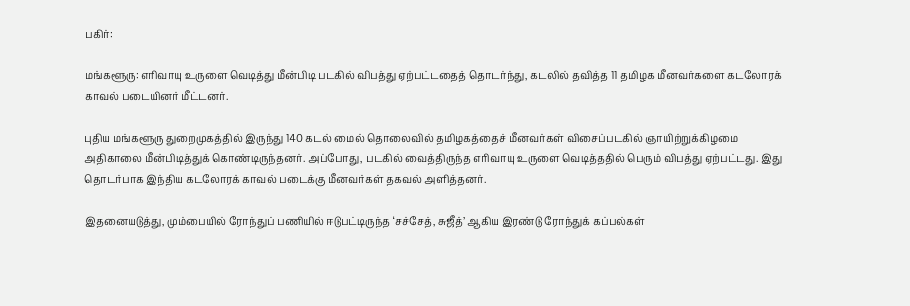பகிர்:

மங்களூரு: எரிவாயு உருளை வெடித்து மீன்பிடி படகில் விபத்து ஏற்பட்டதைத் தொடர்ந்து, கடலில் தவித்த 11 தமிழக மீனவர்களை கடலோரக் காவல் படையினர் மீட்டனர்.

புதிய மங்களூரு துறைமுகத்தில் இருந்து 140 கடல் மைல் தொலைவில் தமிழகத்தைச் மீனவர்கள் விசைப்படகில் ஞாயிற்றுக்கிழமை அதிகாலை மீன்பிடித்துக் கொண்டிருந்தனர். அப்போது, படகில் வைத்திருந்த எரிவாயு உருளை வெடித்ததில் பெரும் விபத்து ஏற்பட்டது. இது தொடர்பாக இந்திய கடலோரக் காவல் படைக்கு மீனவர்கள் தகவல் அளித்தனர்.

இதனையடுத்து, மும்பையில் ரோந்துப் பணியில் ஈடுபட்டிருந்த ‘சச்சேத், சுஜீத்’ ஆகிய இரண்டு ரோந்துக் கப்பல்கள்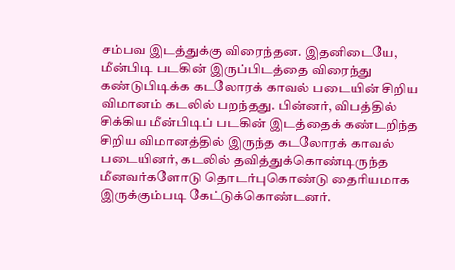சம்பவ இடத்துக்கு விரைந்தன. இதனிடையே, மீன்பிடி படகின் இருப்பிடத்தை விரைந்து கண்டுபிடிக்க கடலோரக் காவல் படையின் சிறிய விமானம் கடலில் பறந்தது. பின்னர், விபத்தில் சிக்கிய மீன்பிடிப் படகின் இடத்தைக் கண்டறிந்த சிறிய விமானத்தில் இருந்த கடலோரக் காவல் படையினர், கடலில் தவித்துக்கொண்டிருந்த மீனவர்களோடு தொடர்புகொண்டு தைரியமாக இருக்கும்படி கேட்டுக்கொண்டனர்.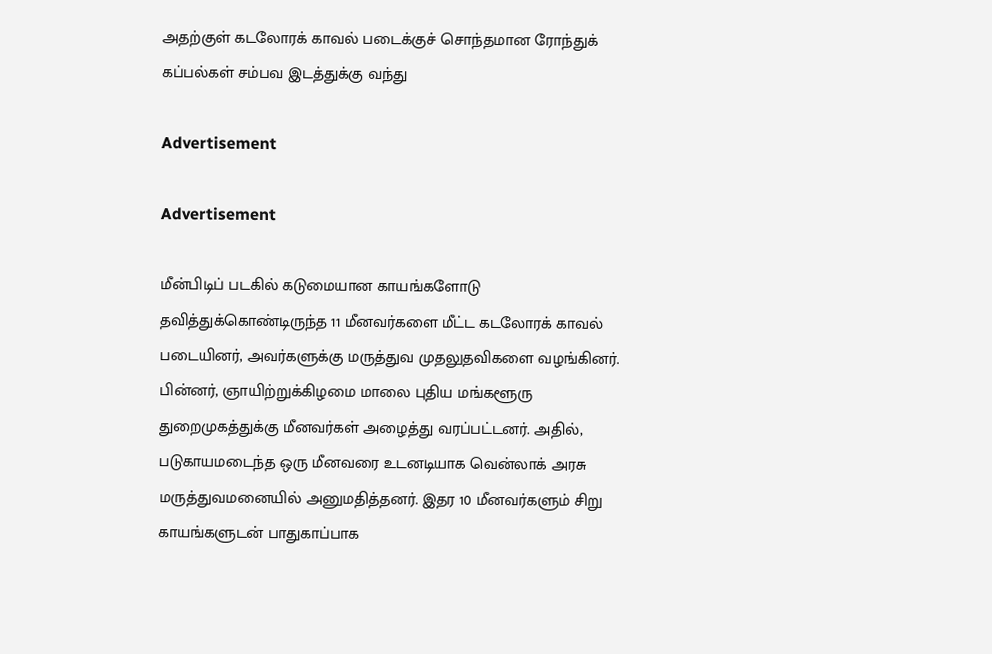அதற்குள் கடலோரக் காவல் படைக்குச் சொந்தமான ரோந்துக் கப்பல்கள் சம்பவ இடத்துக்கு வந்து

Advertisement

Advertisement

மீன்பிடிப் படகில் கடுமையான காயங்களோடு தவித்துக்கொண்டிருந்த 11 மீனவர்களை மீட்ட கடலோரக் காவல் படையினர், அவர்களுக்கு மருத்துவ முதலுதவிகளை வழங்கினர். பின்னர், ஞாயிற்றுக்கிழமை மாலை புதிய மங்களூரு துறைமுகத்துக்கு மீனவர்கள் அழைத்து வரப்பட்டனர். அதில், படுகாயமடைந்த ஒரு மீனவரை உடனடியாக வென்லாக் அரசு மருத்துவமனையில் அனுமதித்தனர். இதர 10 மீனவர்களும் சிறு காயங்களுடன் பாதுகாப்பாக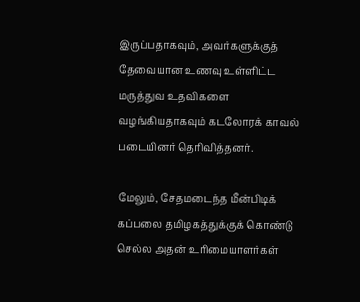இருப்பதாகவும், அவர்களுக்குத் தேவையான உணவு உள்ளிட்ட மருத்துவ உதவிகளை வழங்கியதாகவும் கடலோரக் காவல் படையினர் தெரிவித்தனர்.

மேலும், சேதமடைந்த மீன்பிடிக் கப்பலை தமிழகத்துக்குக் கொண்டு செல்ல அதன் உரிமையாளர்கள்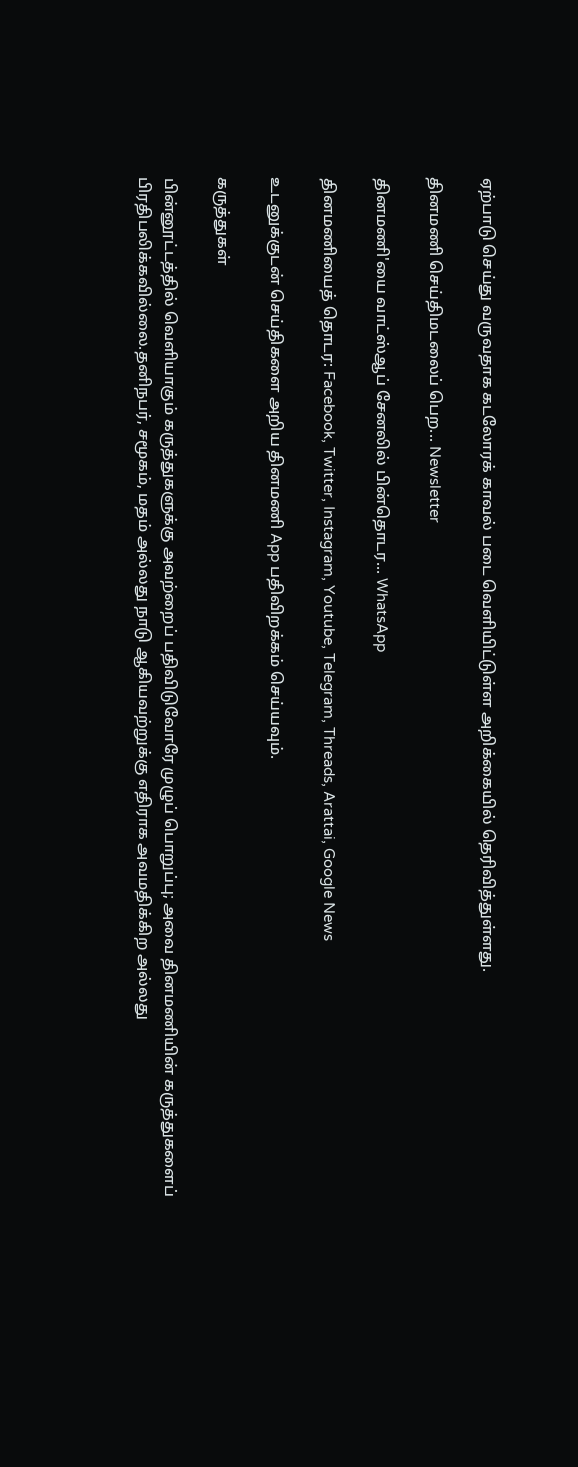ஏற்பாடு செய்து வருவதாக கடலோரக் காவல் படை வெளியிட்டுள்ள அறிக்கையில் தெரிவித்துள்ளது.

தினமணி செய்திமடலைப் பெற... Newsletter

தினமணி'யை வாட்ஸ்ஆப் சேனலில் பின்தொடர... WhatsApp

தினமணியைத் தொடர: Facebook, Twitter, Instagram, Youtube, Telegram, Threads, Arattai, Google News

உடனுக்குடன் செய்திகளை அறிய தினமணி App பதிவிறக்கம் செய்யவும்.

கருத்துகள்

பின்னூட்டத்தில் வெளியாகும் கருத்துகளுக்கு அவற்றைப் பதிவிடுவோரே முழுப் பொறுப்பு; அவை தினமணியின் கருத்துகளைப் பிரதிபலிக்கவில்லை.தனிநபர், சமூகம், மதம் அல்லது நாடு ஆகியவற்றுக்கு எதிராக அவமதிக்கிற அல்லது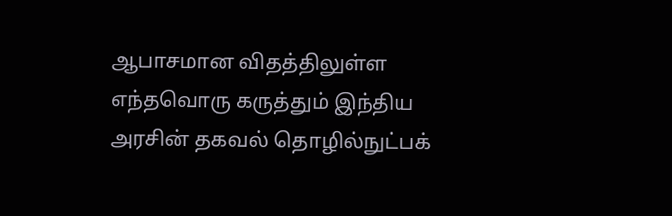ஆபாசமான விதத்திலுள்ள எந்தவொரு கருத்தும் இந்திய அரசின் தகவல் தொழில்நுட்பக்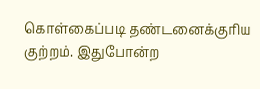கொள்கைப்படி தண்டனைக்குரிய குற்றம். இதுபோன்ற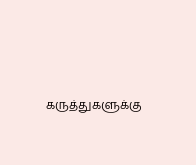கருத்துகளுக்கு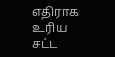எதிராக உரிய சட்ட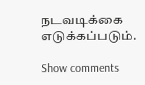நடவடிக்கை எடுக்கப்படும்.

Show comments